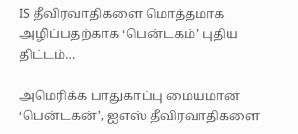IS தீவிரவாதிகளை மொத்தமாக அழிப்பதற்காக ‘பென்டகம்’ புதிய திட்டம்…

அமெரிக்க பாதுகாப்பு மையமான ‘பென்டகன்’, ஐஎஸ் தீவிரவாதிகளை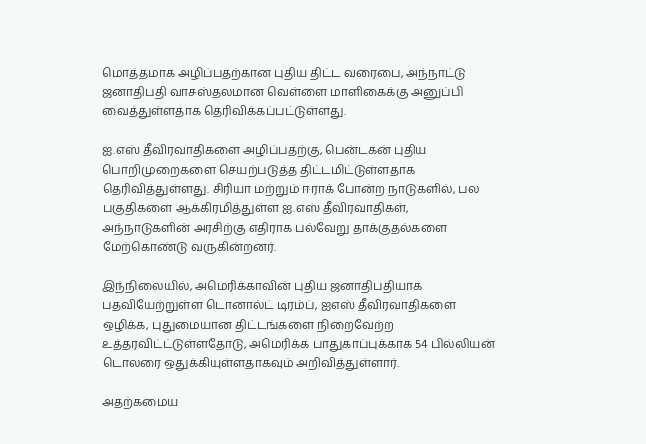மொத்தமாக அழிப்பதற்கான புதிய திட்ட வரைபை, அந்நாட்டு ஜனாதிபதி வாசஸ்தலமான வெள்ளை மாளிகைக்கு அனுப்பி வைத்துள்ளதாக தெரிவிக்கப்பட்டுள்ளது.

ஐ.எஸ் தீவிரவாதிகளை அழிப்பதற்கு, பென்டகன் புதிய பொறிமுறைகளை செயற்படுத்த திட்டமிட்டுள்ளதாக தெரிவித்துள்ளது. சிரியா மற்றும் ஈராக் போன்ற நாடுகளில், பல பகுதிகளை ஆக்கிரமித்துள்ள ஐ.எஸ் தீவிரவாதிகள், அந்நாடுகளின் அரசிற்கு எதிராக பல்வேறு தாக்குதல்களை மேற்கொண்டு வருகின்றனர்.

இந்நிலையில், அமெரிக்காவின் புதிய ஜனாதிபதியாக பதவியேற்றுள்ள டொனால்ட் டிரம்ப், ஐஎஸ் தீவிரவாதிகளை ஒழிக்க, புதுமையான திட்டங்களை நிறைவேற்ற உத்தரவிட்ட்டுள்ளதோடு, அமெரிக்க பாதுகாப்புக்காக 54 பில்லியன் டொலரை ஒதுக்கியுள்ளதாகவும் அறிவித்துள்ளார்.

அதற்கமைய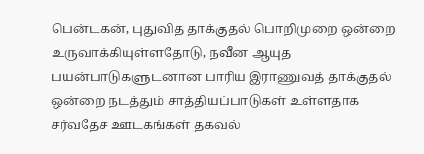பென்டகன், புதுவித தாக்குதல் பொறிமுறை ஒன்றை உருவாக்கியுள்ளதோடு, நவீன ஆயுத பயன்பாடுகளுடனான பாரிய இராணுவத் தாக்குதல் ஒன்றை நடத்தும் சாத்தியப்பாடுகள் உள்ளதாக சர்வதேச ஊடகங்கள் தகவல்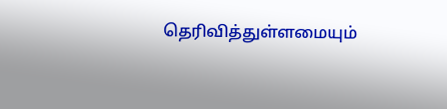தெரிவித்துள்ளமையும்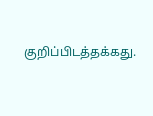குறிப்பிடத்தக்கது.